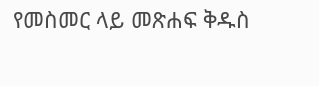የመስመር ላይ መጽሐፍ ቅዱስ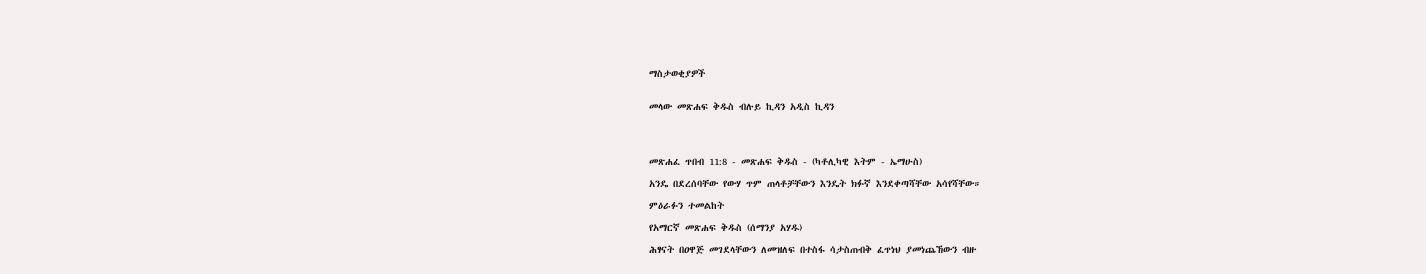ማስታወቂያዎች


መላው መጽሐፍ ቅዱስ ብሉይ ኪዳን አዲስ ኪዳን




መጽሐፈ ጥበብ 11:8 - መጽሐፍ ቅዱስ - (ካቶሊካዊ እትም - ኤማሁስ)

አንዴ በደረሰባቸው የውሃ ጥም ጠላቶቻቸውን እንዴት ክፉኛ እንደቀጣሻቸው አሳየሻቸው።

ምዕራፉን ተመልከት

የአማርኛ መጽሐፍ ቅዱስ (ሰማንያ አሃዱ)

ሕፃናት በዐዋጅ መገደላቸውን ለመዝለፍ በተስፋ ሳታስጠብቅ ፈጥነህ ያመነጨኸውን ብዙ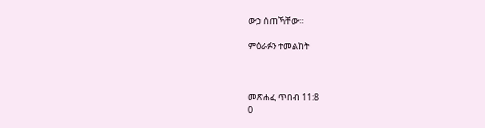ውኃ ሰጠኻቸው።

ምዕራፉን ተመልከት



መጽሐፈ ጥበብ 11:8
0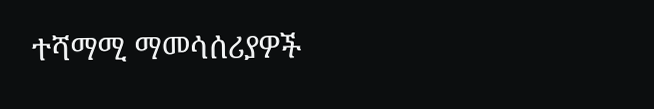ተሻማሚ ማመሳሰሪያዎች